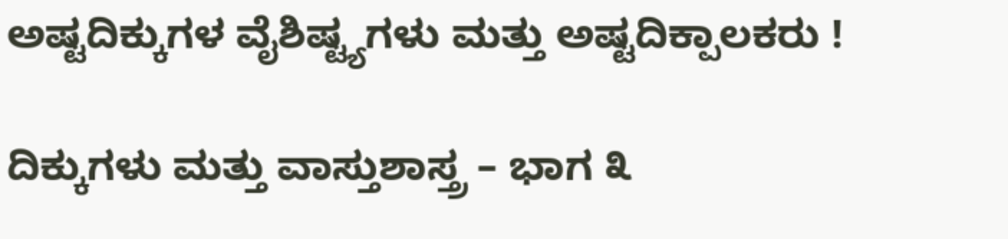ಅಷ್ಟದಿಕ್ಕುಗಳ ವೈಶಿಷ್ಟ್ಯಗಳು ಮತ್ತು ಅಷ್ಟದಿಕ್ಪಾಲಕರು !

ದಿಕ್ಕುಗಳು ಮತ್ತು ವಾಸ್ತುಶಾಸ್ತ್ರ – ಭಾಗ ೩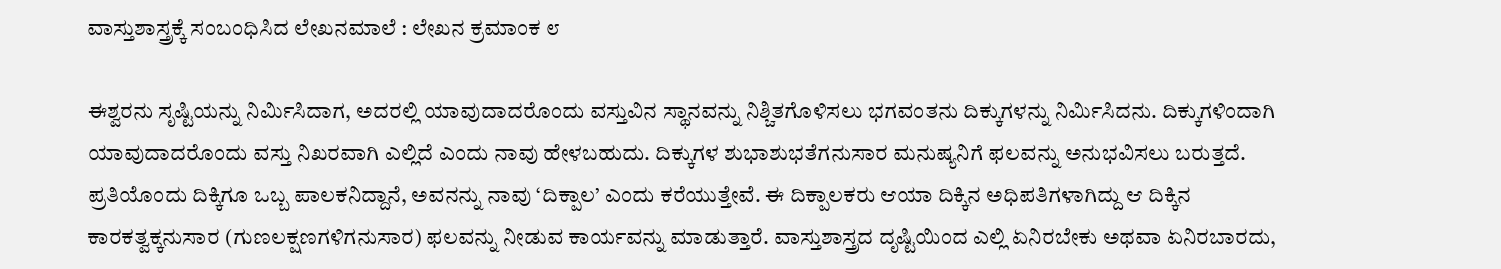ವಾಸ್ತುಶಾಸ್ತ್ರಕ್ಕೆ ಸಂಬಂಧಿಸಿದ ಲೇಖನಮಾಲೆ : ಲೇಖನ ಕ್ರಮಾಂಕ ೮

ಈಶ್ವರನು ಸೃಷ್ಟಿಯನ್ನು ನಿರ್ಮಿಸಿದಾಗ, ಅದರಲ್ಲಿ ಯಾವುದಾದರೊಂದು ವಸ್ತುವಿನ ಸ್ಥಾನವನ್ನು ನಿಶ್ಚಿತಗೊಳಿಸಲು ಭಗವಂತನು ದಿಕ್ಕುಗಳನ್ನು ನಿರ್ಮಿಸಿದನು. ದಿಕ್ಕುಗಳಿಂದಾಗಿ ಯಾವುದಾದರೊಂದು ವಸ್ತು ನಿಖರವಾಗಿ ಎಲ್ಲಿದೆ ಎಂದು ನಾವು ಹೇಳಬಹುದು. ದಿಕ್ಕುಗಳ ಶುಭಾಶುಭತೆಗನುಸಾರ ಮನುಷ್ಯನಿಗೆ ಫಲವನ್ನು ಅನುಭವಿಸಲು ಬರುತ್ತದೆ. ಪ್ರತಿಯೊಂದು ದಿಕ್ಕಿಗೂ ಒಬ್ಬ ಪಾಲಕನಿದ್ದಾನೆ, ಅವನನ್ನು ನಾವು ‘ದಿಕ್ಪಾಲ’ ಎಂದು ಕರೆಯುತ್ತೇವೆ. ಈ ದಿಕ್ಪಾಲಕರು ಆಯಾ ದಿಕ್ಕಿನ ಅಧಿಪತಿಗಳಾಗಿದ್ದು ಆ ದಿಕ್ಕಿನ ಕಾರಕತ್ವಕ್ಕನುಸಾರ (ಗುಣಲಕ್ಷಣಗಳಿಗನುಸಾರ) ಫಲವನ್ನು ನೀಡುವ ಕಾರ್ಯವನ್ನು ಮಾಡುತ್ತಾರೆ. ವಾಸ್ತುಶಾಸ್ತ್ರದ ದೃಷ್ಟಿಯಿಂದ ಎಲ್ಲಿ ಏನಿರಬೇಕು ಅಥವಾ ಏನಿರಬಾರದು,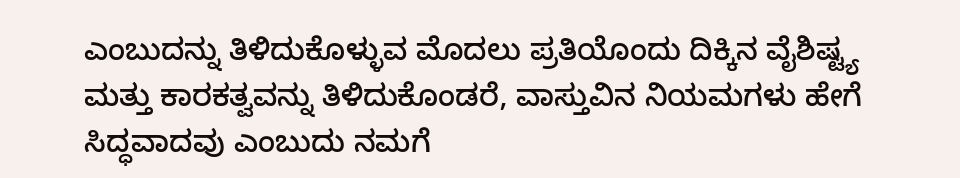ಎಂಬುದನ್ನು ತಿಳಿದುಕೊಳ್ಳುವ ಮೊದಲು ಪ್ರತಿಯೊಂದು ದಿಕ್ಕಿನ ವೈಶಿಷ್ಟ್ಯ ಮತ್ತು ಕಾರಕತ್ವವನ್ನು ತಿಳಿದುಕೊಂಡರೆ, ವಾಸ್ತುವಿನ ನಿಯಮಗಳು ಹೇಗೆ ಸಿದ್ಧವಾದವು ಎಂಬುದು ನಮಗೆ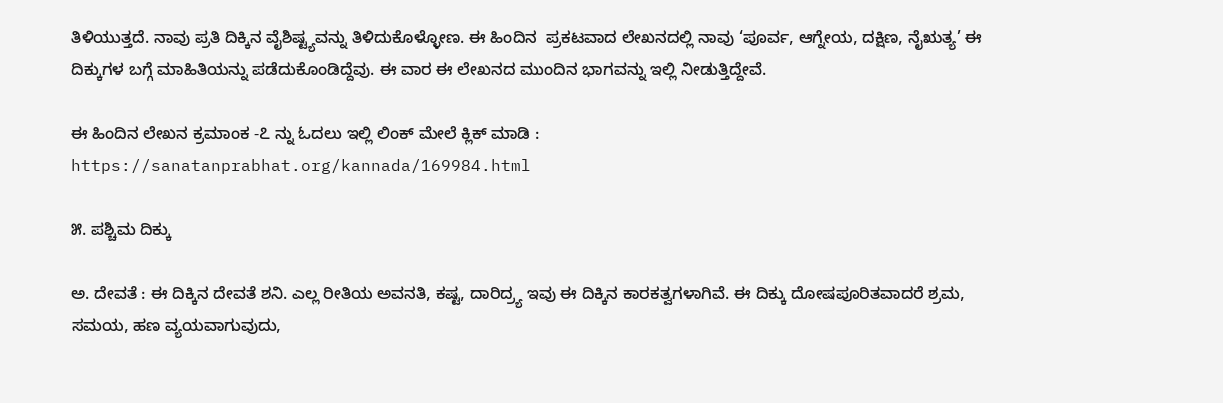ತಿಳಿಯುತ್ತದೆ. ನಾವು ಪ್ರತಿ ದಿಕ್ಕಿನ ವೈಶಿಷ್ಟ್ಯವನ್ನು ತಿಳಿದುಕೊಳ್ಳೋಣ. ಈ ಹಿಂದಿನ  ಪ್ರಕಟವಾದ ಲೇಖನದಲ್ಲಿ ನಾವು ‘ಪೂರ್ವ, ಆಗ್ನೇಯ, ದಕ್ಷಿಣ, ನೈಋತ್ಯ’ ಈ ದಿಕ್ಕುಗಳ ಬಗ್ಗೆ ಮಾಹಿತಿಯನ್ನು ಪಡೆದುಕೊಂಡಿದ್ದೆವು. ಈ ವಾರ ಈ ಲೇಖನದ ಮುಂದಿನ ಭಾಗವನ್ನು ಇಲ್ಲಿ ನೀಡುತ್ತಿದ್ದೇವೆ.

ಈ ಹಿಂದಿನ ಲೇಖನ ಕ್ರಮಾಂಕ -೭ ನ್ನು ಓದಲು ಇಲ್ಲಿ ಲಿಂಕ್ ಮೇಲೆ ಕ್ಲಿಕ್‌ ಮಾಡಿ :  https://sanatanprabhat.org/kannada/169984.html

೫. ಪಶ್ಚಿಮ ದಿಕ್ಕು

ಅ. ದೇವತೆ : ಈ ದಿಕ್ಕಿನ ದೇವತೆ ಶನಿ. ಎಲ್ಲ ರೀತಿಯ ಅವನತಿ, ಕಷ್ಟ, ದಾರಿದ್ರ್ಯ ಇವು ಈ ದಿಕ್ಕಿನ ಕಾರಕತ್ವಗಳಾಗಿವೆ. ಈ ದಿಕ್ಕು ದೋಷಪೂರಿತವಾದರೆ ಶ್ರಮ, ಸಮಯ, ಹಣ ವ್ಯಯವಾಗುವುದು,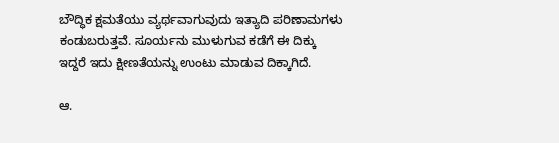ಬೌದ್ಧಿಕ ಕ್ಷಮತೆಯು ವ್ಯರ್ಥವಾಗುವುದು ಇತ್ಯಾದಿ ಪರಿಣಾಮಗಳು ಕಂಡುಬರುತ್ತವೆ. ಸೂರ್ಯನು ಮುಳುಗುವ ಕಡೆಗೆ ಈ ದಿಕ್ಕು ಇದ್ದರೆ ಇದು ಕ್ಷೀಣತೆಯನ್ನು ಉಂಟು ಮಾಡುವ ದಿಕ್ಕಾಗಿದೆ.

ಆ.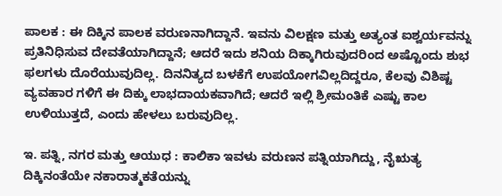ಪಾಲಕ : ಈ ದಿಕ್ಕಿನ ಪಾಲಕ ವರುಣನಾಗಿದ್ದಾನೆ. ಇವನು ವಿಲಕ್ಷಣ ಮತ್ತು ಅತ್ಯಂತ ಐಶ್ವರ್ಯವನ್ನು ಪ್ರತಿನಿಧಿಸುವ ದೇವತೆಯಾಗಿದ್ದಾನೆ; ಆದರೆ ಇದು ಶನಿಯ ದಿಕ್ಕಾಗಿರುವುದರಿಂದ ಅಷ್ಟೊಂದು ಶುಭ ಫಲಗಳು ದೊರೆಯುವುದಿಲ್ಲ. ದಿನನಿತ್ಯದ ಬಳಕೆಗೆ ಉಪಯೋಗವಿಲ್ಲದಿದ್ದರೂ, ಕೆಲವು ವಿಶಿಷ್ಟ ವ್ಯವಹಾರ ಗಳಿಗೆ ಈ ದಿಕ್ಕು ಲಾಭದಾಯಕವಾಗಿದೆ; ಆದರೆ ಇಲ್ಲಿ ಶ್ರೀಮಂತಿಕೆ ಎಷ್ಟು ಕಾಲ ಉಳಿಯುತ್ತದೆ, ಎಂದು ಹೇಳಲು ಬರುವುದಿಲ್ಲ.

ಇ. ಪತ್ನಿ, ನಗರ ಮತ್ತು ಆಯುಧ : ಕಾಲಿಕಾ ಇವಳು ವರುಣನ ಪತ್ನಿಯಾಗಿದ್ದು, ನೈಋತ್ಯ ದಿಕ್ಕಿನಂತೆಯೇ ನಕಾರಾತ್ಮಕತೆಯನ್ನು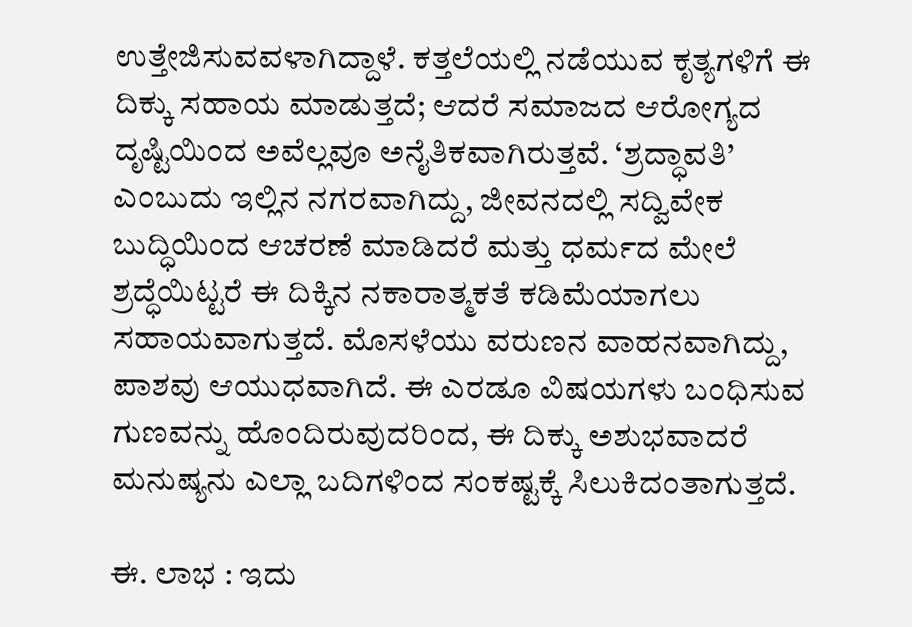ಉತ್ತೇಜಿಸುವವಳಾಗಿದ್ದಾಳೆ. ಕತ್ತಲೆಯಲ್ಲಿ ನಡೆಯುವ ಕೃತ್ಯಗಳಿಗೆ ಈ ದಿಕ್ಕು ಸಹಾಯ ಮಾಡುತ್ತದೆ; ಆದರೆ ಸಮಾಜದ ಆರೋಗ್ಯದ ದೃಷ್ಟಿಯಿಂದ ಅವೆಲ್ಲವೂ ಅನೈತಿಕವಾಗಿರುತ್ತವೆ. ‘ಶ್ರದ್ಧಾವತಿ’ ಎಂಬುದು ಇಲ್ಲಿನ ನಗರವಾಗಿದ್ದು, ಜೀವನದಲ್ಲಿ ಸದ್ವಿವೇಕ ಬುದ್ಧಿಯಿಂದ ಆಚರಣೆ ಮಾಡಿದರೆ ಮತ್ತು ಧರ್ಮದ ಮೇಲೆ ಶ್ರದ್ಧೆಯಿಟ್ಟರೆ ಈ ದಿಕ್ಕಿನ ನಕಾರಾತ್ಮಕತೆ ಕಡಿಮೆಯಾಗಲು ಸಹಾಯವಾಗುತ್ತದೆ. ಮೊಸಳೆಯು ವರುಣನ ವಾಹನವಾಗಿದ್ದು, ಪಾಶವು ಆಯುಧವಾಗಿದೆ. ಈ ಎರಡೂ ವಿಷಯಗಳು ಬಂಧಿಸುವ ಗುಣವನ್ನು ಹೊಂದಿರುವುದರಿಂದ, ಈ ದಿಕ್ಕು ಅಶುಭವಾದರೆ ಮನುಷ್ಯನು ಎಲ್ಲಾ ಬದಿಗಳಿಂದ ಸಂಕಷ್ಟಕ್ಕೆ ಸಿಲುಕಿದಂತಾಗುತ್ತದೆ.

ಈ. ಲಾಭ : ಇದು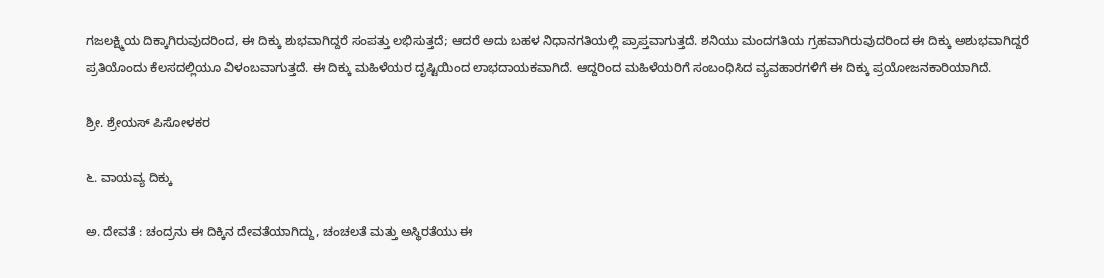ಗಜಲಕ್ಷ್ಮಿಯ ದಿಕ್ಕಾಗಿರುವುದರಿಂದ, ಈ ದಿಕ್ಕು ಶುಭವಾಗಿದ್ದರೆ ಸಂಪತ್ತು ಲಭಿಸುತ್ತದೆ; ಆದರೆ ಅದು ಬಹಳ ನಿಧಾನಗತಿಯಲ್ಲಿ ಪ್ರಾಪ್ತವಾಗುತ್ತದೆ. ಶನಿಯು ಮಂದಗತಿಯ ಗ್ರಹವಾಗಿರುವುದರಿಂದ ಈ ದಿಕ್ಕು ಅಶುಭವಾಗಿದ್ದರೆ ಪ್ರತಿಯೊಂದು ಕೆಲಸದಲ್ಲಿಯೂ ವಿಳಂಬವಾಗುತ್ತದೆ. ಈ ದಿಕ್ಕು ಮಹಿಳೆಯರ ದೃಷ್ಟಿಯಿಂದ ಲಾಭದಾಯಕವಾಗಿದೆ. ಆದ್ದರಿಂದ ಮಹಿಳೆಯರಿಗೆ ಸಂಬಂಧಿಸಿದ ವ್ಯವಹಾರಗಳಿಗೆ ಈ ದಿಕ್ಕು ಪ್ರಯೋಜನಕಾರಿಯಾಗಿದೆ.

ಶ್ರೀ. ಶ್ರೇಯಸ್ ಪಿಸೋಳಕರ

೬. ವಾಯವ್ಯ ದಿಕ್ಕು

ಅ. ದೇವತೆ : ಚಂದ್ರನು ಈ ದಿಕ್ಕಿನ ದೇವತೆಯಾಗಿದ್ದು, ಚಂಚಲತೆ ಮತ್ತು ಅಸ್ಥಿರತೆಯು ಈ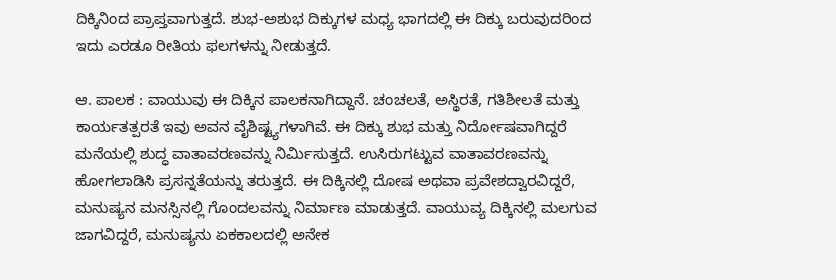ದಿಕ್ಕಿನಿಂದ ಪ್ರಾಪ್ತವಾಗುತ್ತದೆ. ಶುಭ-ಅಶುಭ ದಿಕ್ಕುಗಳ ಮಧ್ಯ ಭಾಗದಲ್ಲಿ ಈ ದಿಕ್ಕು ಬರುವುದರಿಂದ ಇದು ಎರಡೂ ರೀತಿಯ ಫಲಗಳನ್ನು ನೀಡುತ್ತದೆ.

ಆ. ಪಾಲಕ : ವಾಯುವು ಈ ದಿಕ್ಕಿನ ಪಾಲಕನಾಗಿದ್ದಾನೆ. ಚಂಚಲತೆ, ಅಸ್ಥಿರತೆ, ಗತಿಶೀಲತೆ ಮತ್ತು ಕಾರ್ಯತತ್ಪರತೆ ಇವು ಅವನ ವೈಶಿಷ್ಟ್ಯಗಳಾಗಿವೆ. ಈ ದಿಕ್ಕು ಶುಭ ಮತ್ತು ನಿರ್ದೋಷವಾಗಿದ್ದರೆ ಮನೆಯಲ್ಲಿ ಶುದ್ಧ ವಾತಾವರಣವನ್ನು ನಿರ್ಮಿಸುತ್ತದೆ. ಉಸಿರುಗಟ್ಟುವ ವಾತಾವರಣವನ್ನು ಹೋಗಲಾಡಿಸಿ ಪ್ರಸನ್ನತೆಯನ್ನು ತರುತ್ತದೆ. ಈ ದಿಕ್ಕಿನಲ್ಲಿ ದೋಷ ಅಥವಾ ಪ್ರವೇಶದ್ವಾರವಿದ್ದರೆ, ಮನುಷ್ಯನ ಮನಸ್ಸಿನಲ್ಲಿ ಗೊಂದಲವನ್ನು ನಿರ್ಮಾಣ ಮಾಡುತ್ತದೆ. ವಾಯುವ್ಯ ದಿಕ್ಕಿನಲ್ಲಿ ಮಲಗುವ ಜಾಗವಿದ್ದರೆ, ಮನುಷ್ಯನು ಏಕಕಾಲದಲ್ಲಿ ಅನೇಕ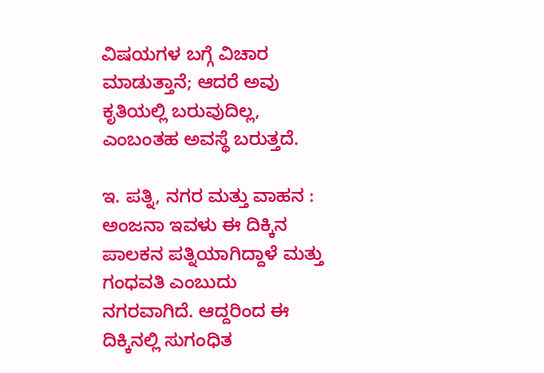ವಿಷಯಗಳ ಬಗ್ಗೆ ವಿಚಾರ ಮಾಡುತ್ತಾನೆ; ಆದರೆ ಅವು ಕೃತಿಯಲ್ಲಿ ಬರುವುದಿಲ್ಲ, ಎಂಬಂತಹ ಅವಸ್ಥೆ ಬರುತ್ತದೆ.

ಇ. ಪತ್ನಿ, ನಗರ ಮತ್ತು ವಾಹನ : ಅಂಜನಾ ಇವಳು ಈ ದಿಕ್ಕಿನ ಪಾಲಕನ ಪತ್ನಿಯಾಗಿದ್ದಾಳೆ ಮತ್ತು ಗಂಧವತಿ ಎಂಬುದು ನಗರವಾಗಿದೆ. ಆದ್ದರಿಂದ ಈ ದಿಕ್ಕಿನಲ್ಲಿ ಸುಗಂಧಿತ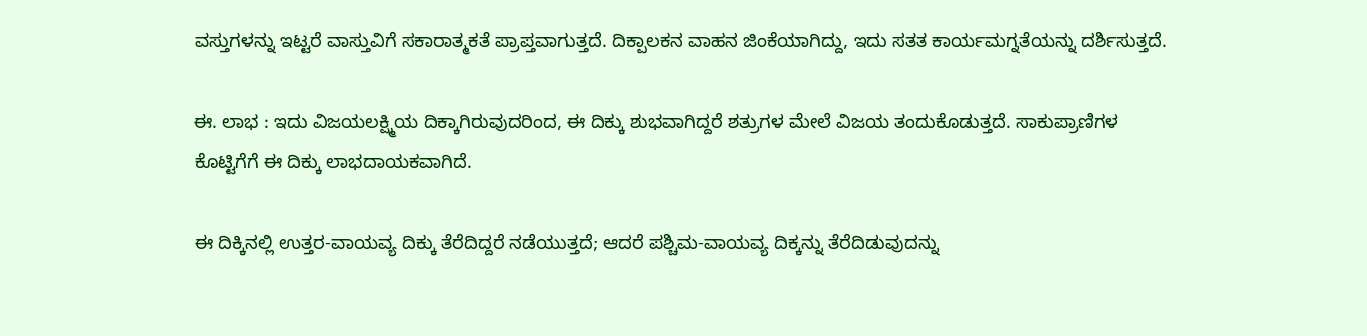ವಸ್ತುಗಳನ್ನು ಇಟ್ಟರೆ ವಾಸ್ತುವಿಗೆ ಸಕಾರಾತ್ಮಕತೆ ಪ್ರಾಪ್ತವಾಗುತ್ತದೆ. ದಿಕ್ಪಾಲಕನ ವಾಹನ ಜಿಂಕೆಯಾಗಿದ್ದು, ಇದು ಸತತ ಕಾರ್ಯಮಗ್ನತೆಯನ್ನು ದರ್ಶಿಸುತ್ತದೆ.

ಈ. ಲಾಭ : ಇದು ವಿಜಯಲಕ್ಷ್ಮಿಯ ದಿಕ್ಕಾಗಿರುವುದರಿಂದ, ಈ ದಿಕ್ಕು ಶುಭವಾಗಿದ್ದರೆ ಶತ್ರುಗಳ ಮೇಲೆ ವಿಜಯ ತಂದುಕೊಡುತ್ತದೆ. ಸಾಕುಪ್ರಾಣಿಗಳ ಕೊಟ್ಟಿಗೆಗೆ ಈ ದಿಕ್ಕು ಲಾಭದಾಯಕವಾಗಿದೆ.

ಈ ದಿಕ್ಕಿನಲ್ಲಿ ಉತ್ತರ-ವಾಯವ್ಯ ದಿಕ್ಕು ತೆರೆದಿದ್ದರೆ ನಡೆಯುತ್ತದೆ; ಆದರೆ ಪಶ್ಚಿಮ-ವಾಯವ್ಯ ದಿಕ್ಕನ್ನು ತೆರೆದಿಡುವುದನ್ನು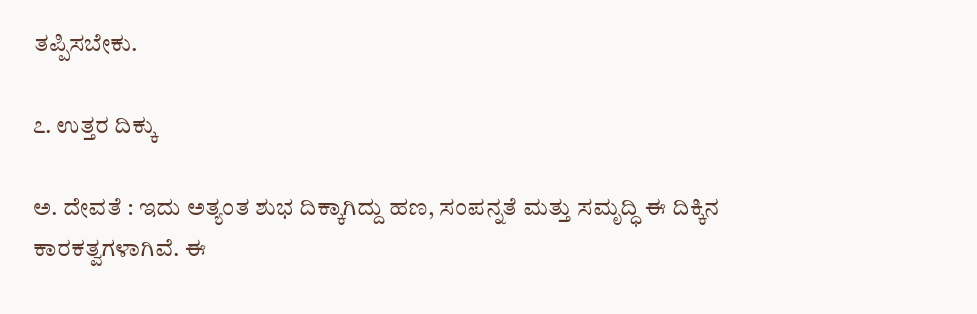ತಪ್ಪಿಸಬೇಕು.

೭. ಉತ್ತರ ದಿಕ್ಕು

ಅ. ದೇವತೆ : ಇದು ಅತ್ಯಂತ ಶುಭ ದಿಕ್ಕಾಗಿದ್ದು ಹಣ, ಸಂಪನ್ನತೆ ಮತ್ತು ಸಮೃದ್ಧಿ ಈ ದಿಕ್ಕಿನ ಕಾರಕತ್ವಗಳಾಗಿವೆ. ಈ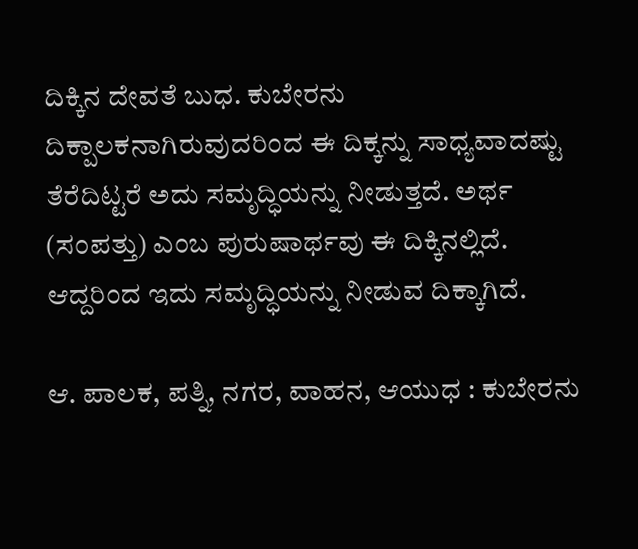ದಿಕ್ಕಿನ ದೇವತೆ ಬುಧ. ಕುಬೇರನು ದಿಕ್ಪಾಲಕನಾಗಿರುವುದರಿಂದ ಈ ದಿಕ್ಕನ್ನು ಸಾಧ್ಯವಾದಷ್ಟು ತೆರೆದಿಟ್ಟರೆ ಅದು ಸಮೃದ್ಧಿಯನ್ನು ನೀಡುತ್ತದೆ. ಅರ್ಥ (ಸಂಪತ್ತು) ಎಂಬ ಪುರುಷಾರ್ಥವು ಈ ದಿಕ್ಕಿನಲ್ಲಿದೆ. ಆದ್ದರಿಂದ ಇದು ಸಮೃದ್ಧಿಯನ್ನು ನೀಡುವ ದಿಕ್ಕಾಗಿದೆ.

ಆ. ಪಾಲಕ, ಪತ್ನಿ, ನಗರ, ವಾಹನ, ಆಯುಧ : ಕುಬೇರನು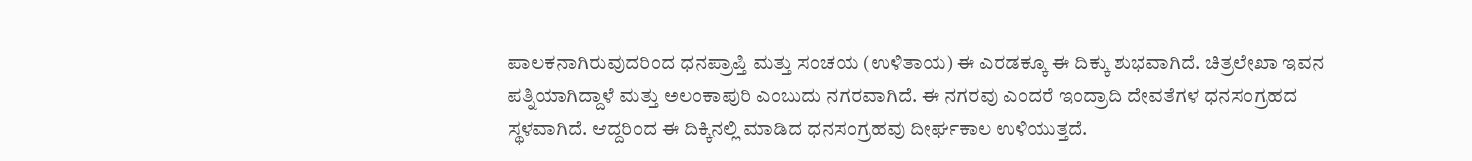ಪಾಲಕನಾಗಿರುವುದರಿಂದ ಧನಪ್ರಾಪ್ತಿ ಮತ್ತು ಸಂಚಯ (ಉಳಿತಾಯ) ಈ ಎರಡಕ್ಕೂ ಈ ದಿಕ್ಕು ಶುಭವಾಗಿದೆ. ಚಿತ್ರಲೇಖಾ ಇವನ ಪತ್ನಿಯಾಗಿದ್ದಾಳೆ ಮತ್ತು ಅಲಂಕಾಪುರಿ ಎಂಬುದು ನಗರವಾಗಿದೆ. ಈ ನಗರವು ಎಂದರೆ ಇಂದ್ರಾದಿ ದೇವತೆಗಳ ಧನಸಂಗ್ರಹದ ಸ್ಥಳವಾಗಿದೆ. ಆದ್ದರಿಂದ ಈ ದಿಕ್ಕಿನಲ್ಲಿ ಮಾಡಿದ ಧನಸಂಗ್ರಹವು ದೀರ್ಘಕಾಲ ಉಳಿಯುತ್ತದೆ.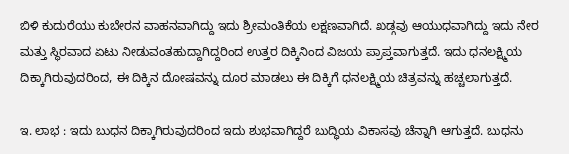ಬಿಳಿ ಕುದುರೆಯು ಕುಬೇರನ ವಾಹನವಾಗಿದ್ದು ಇದು ಶ್ರೀಮಂತಿಕೆಯ ಲಕ್ಷಣವಾಗಿದೆ. ಖಡ್ಗವು ಆಯುಧವಾಗಿದ್ದು ಇದು ನೇರ ಮತ್ತು ಸ್ಥಿರವಾದ ಏಟು ನೀಡುವಂತಹುದ್ದಾಗಿದ್ದರಿಂದ ಉತ್ತರ ದಿಕ್ಕಿನಿಂದ ವಿಜಯ ಪ್ರಾಪ್ತವಾಗುತ್ತದೆ. ಇದು ಧನಲಕ್ಷ್ಮಿಯ ದಿಕ್ಕಾಗಿರುವುದರಿಂದ, ಈ ದಿಕ್ಕಿನ ದೋಷವನ್ನು ದೂರ ಮಾಡಲು ಈ ದಿಕ್ಕಿಗೆ ಧನಲಕ್ಷ್ಮಿಯ ಚಿತ್ರವನ್ನು ಹಚ್ಚಲಾಗುತ್ತದೆ.

ಇ. ಲಾಭ : ಇದು ಬುಧನ ದಿಕ್ಕಾಗಿರುವುದರಿಂದ ಇದು ಶುಭವಾಗಿದ್ದರೆ ಬುದ್ಧಿಯ ವಿಕಾಸವು ಚೆನ್ನಾಗಿ ಆಗುತ್ತದೆ. ಬುಧನು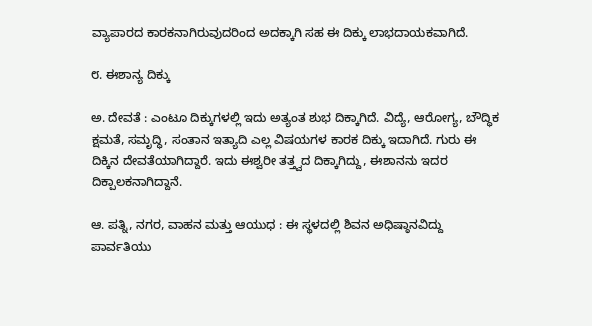ವ್ಯಾಪಾರದ ಕಾರಕನಾಗಿರುವುದರಿಂದ ಅದಕ್ಕಾಗಿ ಸಹ ಈ ದಿಕ್ಕು ಲಾಭದಾಯಕವಾಗಿದೆ.

೮. ಈಶಾನ್ಯ ದಿಕ್ಕು

ಅ. ದೇವತೆ : ಎಂಟೂ ದಿಕ್ಕುಗಳಲ್ಲಿ ಇದು ಅತ್ಯಂತ ಶುಭ ದಿಕ್ಕಾಗಿದೆ. ವಿದ್ಯೆ, ಆರೋಗ್ಯ, ಬೌದ್ಧಿಕ ಕ್ಷಮತೆ, ಸಮೃದ್ಧಿ, ಸಂತಾನ ಇತ್ಯಾದಿ ಎಲ್ಲ ವಿಷಯಗಳ ಕಾರಕ ದಿಕ್ಕು ಇದಾಗಿದೆ. ಗುರು ಈ ದಿಕ್ಕಿನ ದೇವತೆಯಾಗಿದ್ದಾರೆ. ಇದು ಈಶ್ವರೀ ತತ್ತ್ವದ ದಿಕ್ಕಾಗಿದ್ದು, ಈಶಾನನು ಇದರ ದಿಕ್ಪಾಲಕನಾಗಿದ್ದಾನೆ.

ಆ. ಪತ್ನಿ, ನಗರ, ವಾಹನ ಮತ್ತು ಆಯುಧ : ಈ ಸ್ಥಳದಲ್ಲಿ ಶಿವನ ಅಧಿಷ್ಠಾನವಿದ್ದು ಪಾರ್ವತಿಯು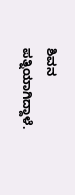ಶಿವನ ಪತ್ನಿಯಾಗಿದ್ದಾಳೆ.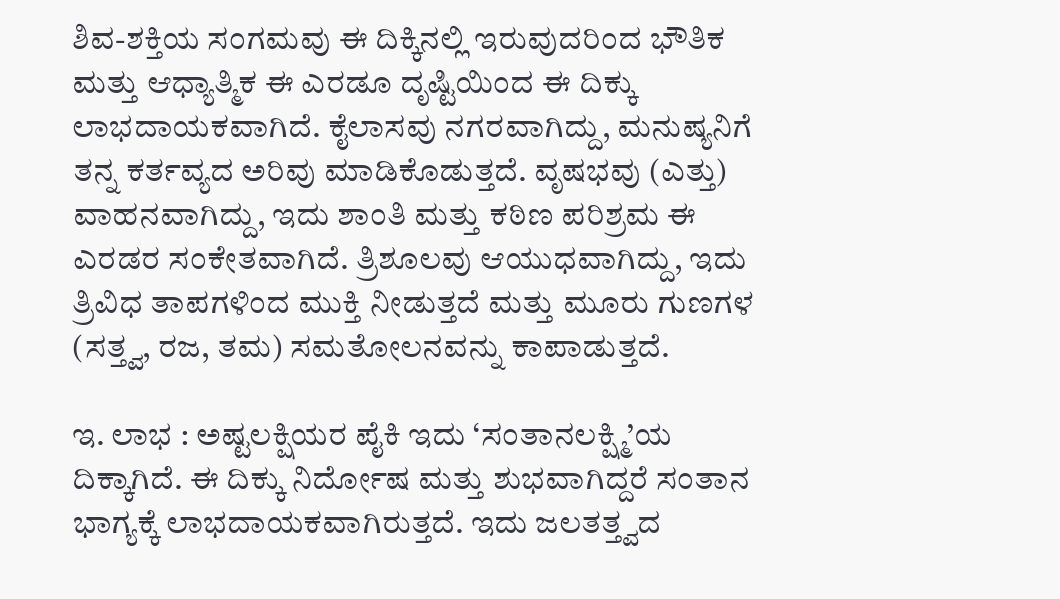ಶಿವ-ಶಕ್ತಿಯ ಸಂಗಮವು ಈ ದಿಕ್ಕಿನಲ್ಲಿ ಇರುವುದರಿಂದ ಭೌತಿಕ ಮತ್ತು ಆಧ್ಯಾತ್ಮಿಕ ಈ ಎರಡೂ ದೃಷ್ಟಿಯಿಂದ ಈ ದಿಕ್ಕು ಲಾಭದಾಯಕವಾಗಿದೆ. ಕೈಲಾಸವು ನಗರವಾಗಿದ್ದು, ಮನುಷ್ಯನಿಗೆ ತನ್ನ ಕರ್ತವ್ಯದ ಅರಿವು ಮಾಡಿಕೊಡುತ್ತದೆ. ವೃಷಭವು (ಎತ್ತು) ವಾಹನವಾಗಿದ್ದು, ಇದು ಶಾಂತಿ ಮತ್ತು ಕಠಿಣ ಪರಿಶ್ರಮ ಈ ಎರಡರ ಸಂಕೇತವಾಗಿದೆ. ತ್ರಿಶೂಲವು ಆಯುಧವಾಗಿದ್ದು, ಇದು ತ್ರಿವಿಧ ತಾಪಗಳಿಂದ ಮುಕ್ತಿ ನೀಡುತ್ತದೆ ಮತ್ತು ಮೂರು ಗುಣಗಳ (ಸತ್ತ್ವ, ರಜ, ತಮ) ಸಮತೋಲನವನ್ನು ಕಾಪಾಡುತ್ತದೆ.

ಇ. ಲಾಭ : ಅಷ್ಟಲಕ್ಷಿಯರ ಪೈಕಿ ಇದು ‘ಸಂತಾನಲಕ್ಷ್ಮಿ’ಯ ದಿಕ್ಕಾಗಿದೆ. ಈ ದಿಕ್ಕು ನಿರ್ದೋಷ ಮತ್ತು ಶುಭವಾಗಿದ್ದರೆ ಸಂತಾನ ಭಾಗ್ಯಕ್ಕೆ ಲಾಭದಾಯಕವಾಗಿರುತ್ತದೆ. ಇದು ಜಲತತ್ತ್ವದ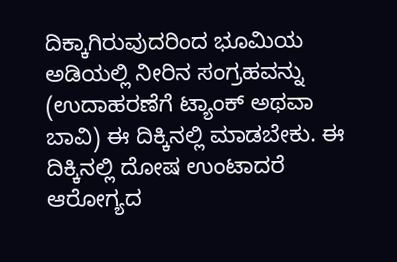ದಿಕ್ಕಾಗಿರುವುದರಿಂದ ಭೂಮಿಯ ಅಡಿಯಲ್ಲಿ ನೀರಿನ ಸಂಗ್ರಹವನ್ನು (ಉದಾಹರಣೆಗೆ ಟ್ಯಾಂಕ್ ಅಥವಾ ಬಾವಿ) ಈ ದಿಕ್ಕಿನಲ್ಲಿ ಮಾಡಬೇಕು. ಈ ದಿಕ್ಕಿನಲ್ಲಿ ದೋಷ ಉಂಟಾದರೆ ಆರೋಗ್ಯದ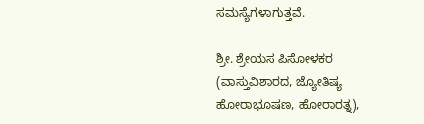ಸಮಸ್ಯೆಗಳಾಗುತ್ತವೆ.

ಶ್ರೀ. ಶ್ರೇಯಸ ಪಿಸೋಳಕರ (ವಾಸ್ತುವಿಶಾರದ, ಜ್ಯೋತಿಷ್ಯ ಹೋರಾಭೂಷಣ, ಹೋರಾರತ್ನ),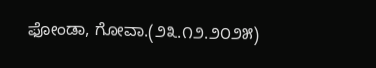ಫೋಂಡಾ, ಗೋವಾ.(೨೩.೧೨.೨೦೨೫)